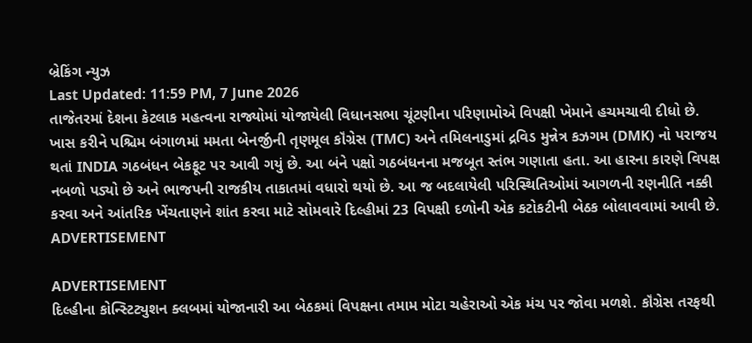બ્રેકિંગ ન્યુઝ
Last Updated: 11:59 PM, 7 June 2026
તાજેતરમાં દેશના કેટલાક મહત્વના રાજ્યોમાં યોજાયેલી વિધાનસભા ચૂંટણીના પરિણામોએ વિપક્ષી ખેમાને હચમચાવી દીધો છે. ખાસ કરીને પશ્ચિમ બંગાળમાં મમતા બેનર્જીની તૃણમૂલ કૉંગ્રેસ (TMC) અને તમિલનાડુમાં દ્રવિડ મુન્નેત્ર કઝગમ (DMK) નો પરાજય થતાં INDIA ગઠબંધન બેકફૂટ પર આવી ગયું છે. આ બંને પક્ષો ગઠબંધનના મજબૂત સ્તંભ ગણાતા હતા. આ હારના કારણે વિપક્ષ નબળો પડ્યો છે અને ભાજપની રાજકીય તાકાતમાં વધારો થયો છે. આ જ બદલાયેલી પરિસ્થિતિઓમાં આગળની રણનીતિ નક્કી કરવા અને આંતરિક ખેંચતાણને શાંત કરવા માટે સોમવારે દિલ્હીમાં 23 વિપક્ષી દળોની એક કટોકટીની બેઠક બોલાવવામાં આવી છે.
ADVERTISEMENT

ADVERTISEMENT
દિલ્હીના કોન્સ્ટિટ્યુશન ક્લબમાં યોજાનારી આ બેઠકમાં વિપક્ષના તમામ મોટા ચહેરાઓ એક મંચ પર જોવા મળશે. કૉંગ્રેસ તરફથી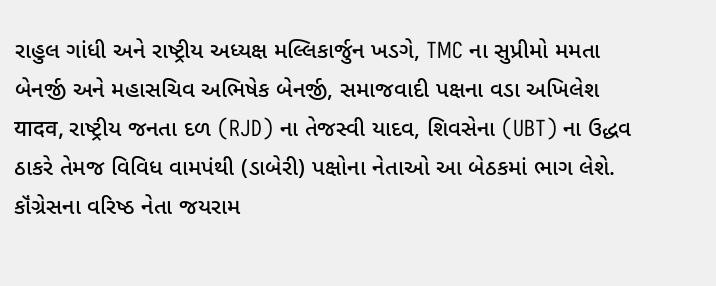રાહુલ ગાંધી અને રાષ્ટ્રીય અધ્યક્ષ મલ્લિકાર્જુન ખડગે, TMC ના સુપ્રીમો મમતા બેનર્જી અને મહાસચિવ અભિષેક બેનર્જી, સમાજવાદી પક્ષના વડા અખિલેશ यादव, રાષ્ટ્રીય જનતા દળ (RJD) ના તેજસ્વી યાદવ, શિવસેના (UBT) ના ઉદ્ધવ ઠાકરે તેમજ વિવિધ વામપંથી (ડાબેરી) પક્ષોના નેતાઓ આ બેઠકમાં ભાગ લેશે. કૉંગ્રેસના વરિષ્ઠ નેતા જયરામ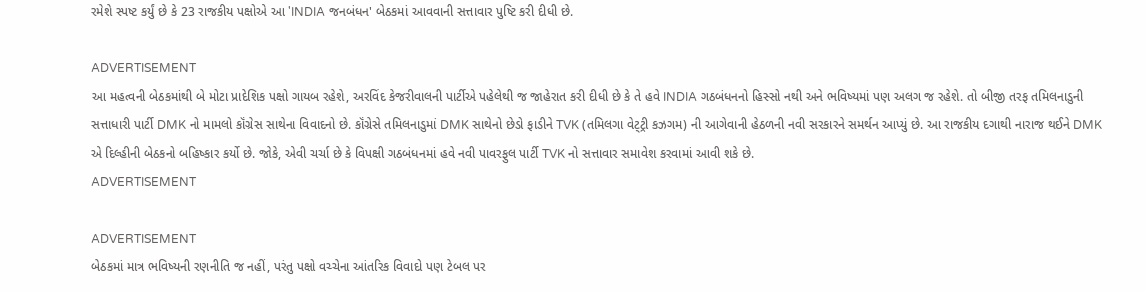રમેશે સ્પષ્ટ કર્યું છે કે 23 રાજકીય પક્ષોએ આ 'INDIA જનબંધન' બેઠકમાં આવવાની સત્તાવાર પુષ્ટિ કરી દીધી છે.

ADVERTISEMENT
આ મહત્વની બેઠકમાંથી બે મોટા પ્રાદેશિક પક્ષો ગાયબ રહેશે, અરવિંદ કેજરીવાલની પાર્ટીએ પહેલેથી જ જાહેરાત કરી દીધી છે કે તે હવે INDIA ગઠબંધનનો હિસ્સો નથી અને ભવિષ્યમાં પણ અલગ જ રહેશે. તો બીજી તરફ તમિલનાડુની સત્તાધારી પાર્ટી DMK નો મામલો કૉંગ્રેસ સાથેના વિવાદનો છે. કૉંગ્રેસે તમિલનાડુમાં DMK સાથેનો છેડો ફાડીને TVK (તમિલગા વેટ્ટ્રી કઝગમ) ની આગેવાની હેઠળની નવી સરકારને સમર્થન આપ્યું છે. આ રાજકીય દગાથી નારાજ થઈને DMK એ દિલ્હીની બેઠકનો બહિષ્કાર કર્યો છે. જોકે, એવી ચર્ચા છે કે વિપક્ષી ગઠબંધનમાં હવે નવી પાવરફુલ પાર્ટી TVK નો સત્તાવાર સમાવેશ કરવામાં આવી શકે છે.
ADVERTISEMENT

ADVERTISEMENT
બેઠકમાં માત્ર ભવિષ્યની રણનીતિ જ નહીં, પરંતુ પક્ષો વચ્ચેના આંતરિક વિવાદો પણ ટેબલ પર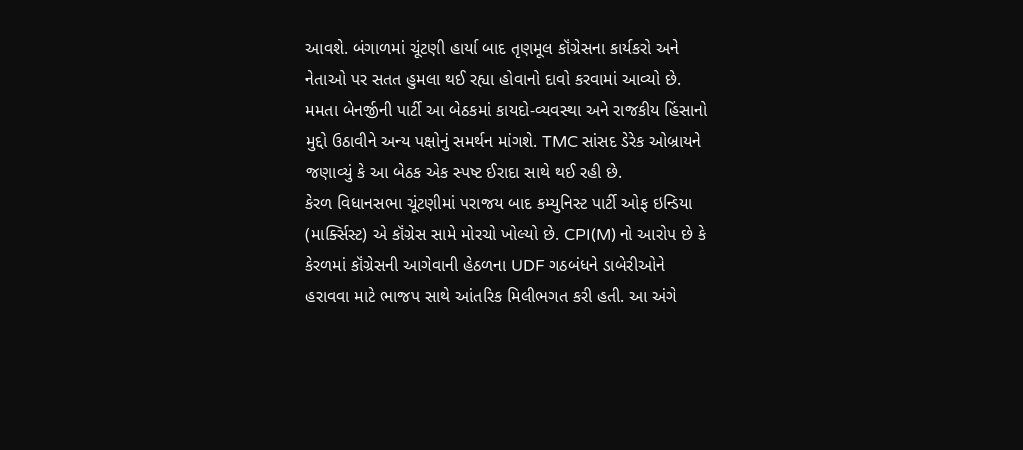આવશે. બંગાળમાં ચૂંટણી હાર્યા બાદ તૃણમૂલ કૉંગ્રેસના કાર્યકરો અને નેતાઓ પર સતત હુમલા થઈ રહ્યા હોવાનો દાવો કરવામાં આવ્યો છે. મમતા બેનર્જીની પાર્ટી આ બેઠકમાં કાયદો-વ્યવસ્થા અને રાજકીય હિંસાનો મુદ્દો ઉઠાવીને અન્ય પક્ષોનું સમર્થન માંગશે. TMC સાંસદ ડેરેક ઓબ્રાયને જણાવ્યું કે આ બેઠક એક સ્પષ્ટ ઈરાદા સાથે થઈ રહી છે.
કેરળ વિધાનસભા ચૂંટણીમાં પરાજય બાદ કમ્યુનિસ્ટ પાર્ટી ઓફ ઇન્ડિયા (માર્ક્સિસ્ટ) એ કૉંગ્રેસ સામે મોરચો ખોલ્યો છે. CPI(M) નો આરોપ છે કે કેરળમાં કૉંગ્રેસની આગેવાની હેઠળના UDF ગઠબંધને ડાબેરીઓને હરાવવા માટે ભાજપ સાથે આંતરિક મિલીભગત કરી હતી. આ અંગે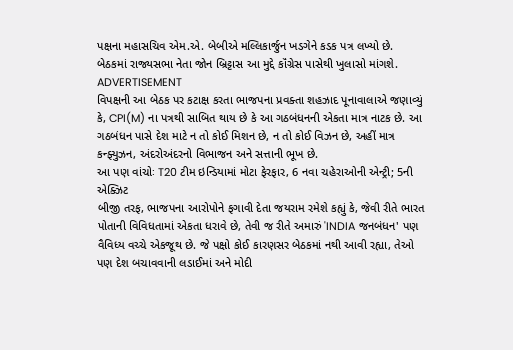પક્ષના મહાસચિવ એમ.એ. બેબીએ મલ્લિકાર્જુન ખડગેને કડક પત્ર લખ્યો છે. બેઠકમાં રાજ્યસભા નેતા જોન બ્રિટ્ટાસ આ મુદ્દે કૉંગ્રેસ પાસેથી ખુલાસો માંગશે.
ADVERTISEMENT
વિપક્ષની આ બેઠક પર કટાક્ષ કરતા ભાજપના પ્રવક્તા શહઝાદ પૂનાવાલાએ જણાવ્યું કે, CPI(M) ના પત્રથી સાબિત થાય છે કે આ ગઠબંધનની એકતા માત્ર નાટક છે. આ ગઠબંધન પાસે દેશ માટે ન તો કોઈ મિશન છે, ન તો કોઈ વિઝન છે, અહીં માત્ર કન્ફ્યુઝન, અંદરોઅંદરનો વિભાજન અને સત્તાની ભૂખ છે.
આ પણ વાંચોઃ T20 ટીમ ઇન્ડિયામાં મોટા ફેરફાર, 6 નવા ચહેરાઓની એન્ટ્રી; 5ની એક્ઝિટ
બીજી તરફ, ભાજપના આરોપોને ફગાવી દેતા જયરામ રમેશે કહ્યું કે, જેવી રીતે ભારત પોતાની વિવિધતામાં એકતા ધરાવે છે, તેવી જ રીતે અમારું 'INDIA જનબંધન' પણ વૈવિધ્ય વચ્ચે એકજૂથ છે. જે પક્ષો કોઈ કારણસર બેઠકમાં નથી આવી રહ્યા, તેઓ પણ દેશ બચાવવાની લડાઈમાં અને મોદી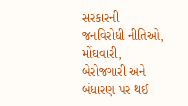સરકારની જનવિરોધી નીતિઓ, મોંઘવારી, બેરોજગારી અને બંધારણ પર થઈ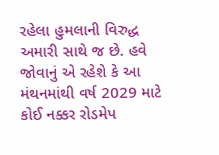રહેલા હુમલાની વિરુદ્ધ અમારી સાથે જ છે. હવે જોવાનું એ રહેશે કે આ મંથનમાંથી વર્ષ 2029 માટે કોઈ નક્કર રોડમેપ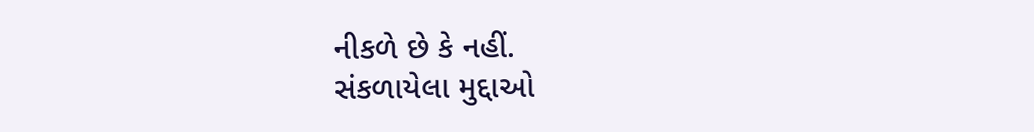નીકળે છે કે નહીં.
સંકળાયેલા મુદ્દાઓ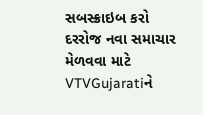સબસ્ક્રાઇબ કરો
દરરોજ નવા સમાચાર મેળવવા માટે VTVGujaratiને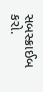સબસ્ક્રાઈબ કરો.